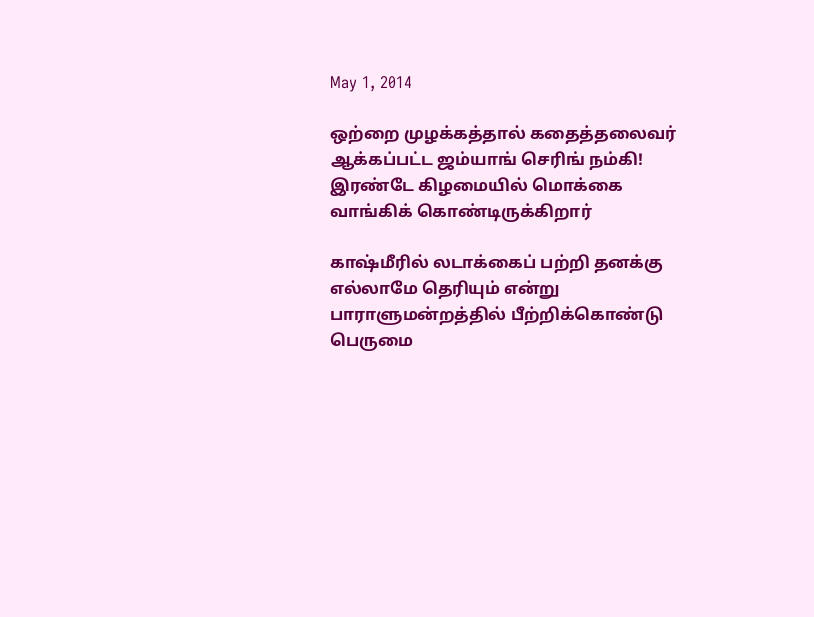May 1, 2014

ஒற்றை முழக்கத்தால் கதைத்தலைவர் ஆக்கப்பட்ட ஜம்யாங் செரிங் நம்கி! இரண்டே கிழமையில் மொக்கை வாங்கிக் கொண்டிருக்கிறார்

காஷ்மீரில் லடாக்கைப் பற்றி தனக்கு எல்லாமே தெரியும் என்று பாராளுமன்றத்தில் பீற்றிக்கொண்டு பெருமை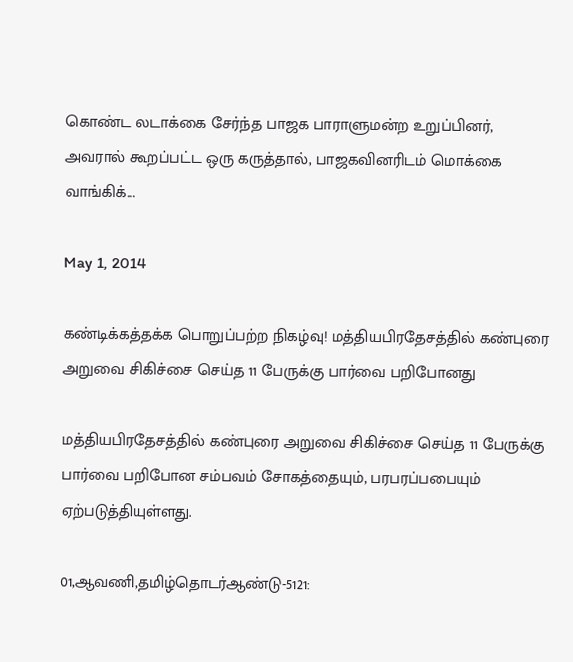கொண்ட லடாக்கை சேர்ந்த பாஜக பாராளுமன்ற உறுப்பினர், அவரால் கூறப்பட்ட ஒரு கருத்தால், பாஜகவினரிடம் மொக்கை வாங்கிக்...

May 1, 2014

கண்டிக்கத்தக்க பொறுப்பற்ற நிகழ்வு! மத்தியபிரதேசத்தில் கண்புரை அறுவை சிகிச்சை செய்த 11 பேருக்கு பார்வை பறிபோனது

மத்தியபிரதேசத்தில் கண்புரை அறுவை சிகிச்சை செய்த 11 பேருக்கு பார்வை பறிபோன சம்பவம் சோகத்தையும், பரபரப்பபையும் ஏற்படுத்தியுள்ளது.

01,ஆவணி,தமிழ்தொடர்ஆண்டு-5121: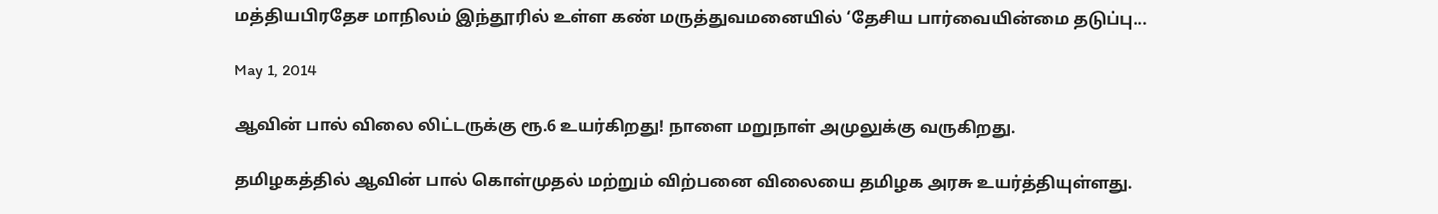மத்தியபிரதேச மாநிலம் இந்தூரில் உள்ள கண் மருத்துவமனையில் ‘தேசிய பார்வையின்மை தடுப்பு...

May 1, 2014

ஆவின் பால் விலை லிட்டருக்கு ரூ.6 உயர்கிறது! நாளை மறுநாள் அமுலுக்கு வருகிறது.

தமிழகத்தில் ஆவின் பால் கொள்முதல் மற்றும் விற்பனை விலையை தமிழக அரசு உயர்த்தியுள்ளது.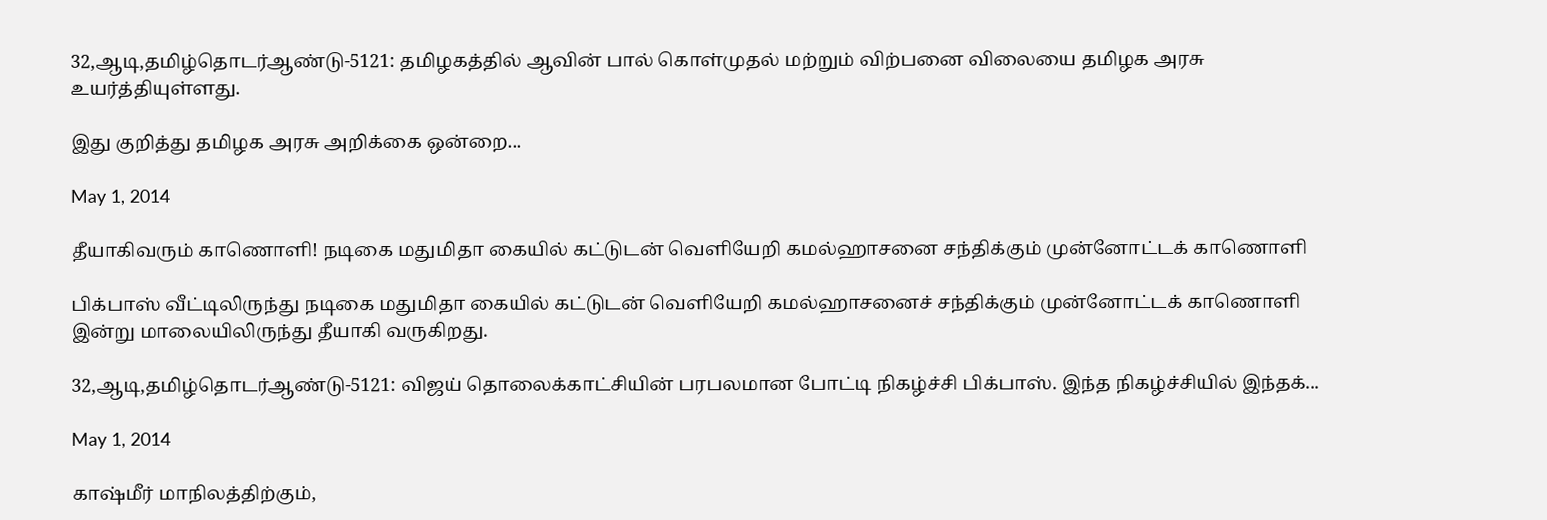32,ஆடி,தமிழ்தொடர்ஆண்டு-5121: தமிழகத்தில் ஆவின் பால் கொள்முதல் மற்றும் விற்பனை விலையை தமிழக அரசு உயர்த்தியுள்ளது.

இது குறித்து தமிழக அரசு அறிக்கை ஒன்றை...

May 1, 2014

தீயாகிவரும் காணொளி! நடிகை மதுமிதா கையில் கட்டுடன் வெளியேறி கமல்ஹாசனை சந்திக்கும் முன்னோட்டக் காணொளி

பிக்பாஸ் வீட்டிலிருந்து நடிகை மதுமிதா கையில் கட்டுடன் வெளியேறி கமல்ஹாசனைச் சந்திக்கும் முன்னோட்டக் காணொளி இன்று மாலையிலிருந்து தீயாகி வருகிறது.

32,ஆடி,தமிழ்தொடர்ஆண்டு-5121: விஜய் தொலைக்காட்சியின் பரபலமான போட்டி நிகழ்ச்சி பிக்பாஸ். இந்த நிகழ்ச்சியில் இந்தக்...

May 1, 2014

காஷ்மீர் மாநிலத்திற்கும்,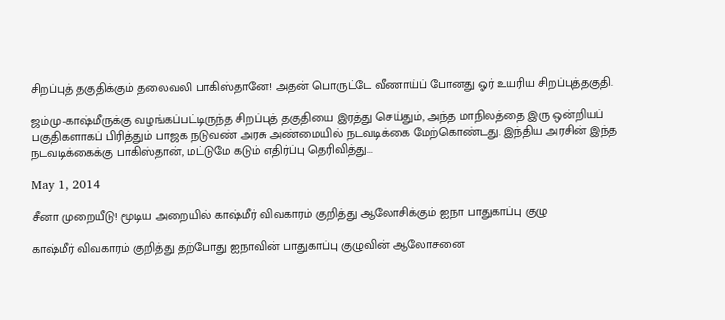சிறப்புத் தகுதிக்கும் தலைவலி பாகிஸ்தானே! அதன் பொருட்டே வீணாய்ப் போனது ஓர் உயரிய சிறப்புத்தகுதி.

ஜம்மு-காஷ்மீருக்கு வழங்கப்பட்டிருந்த சிறப்புத் தகுதியை இரத்து செய்தும், அந்த மாநிலத்தை இரு ஒன்றியப் பகுதிகளாகப் பிரித்தும் பாஜக நடுவண் அரசு அண்மையில் நடவடிக்கை மேற்கொண்டது. இந்திய அரசின் இந்த நடவடிக்கைக்கு பாகிஸ்தான், மட்டுமே கடும் எதிர்ப்பு தெரிவித்து...

May 1, 2014

சீனா முறையீடு! மூடிய அறையில் காஷ்மீர் விவகாரம் குறித்து ஆலோசிக்கும் ஐநா பாதுகாப்பு குழு

காஷ்மீர் விவகாரம் குறித்து தற்போது ஐநாவின் பாதுகாப்பு குழுவின் ஆலோசனை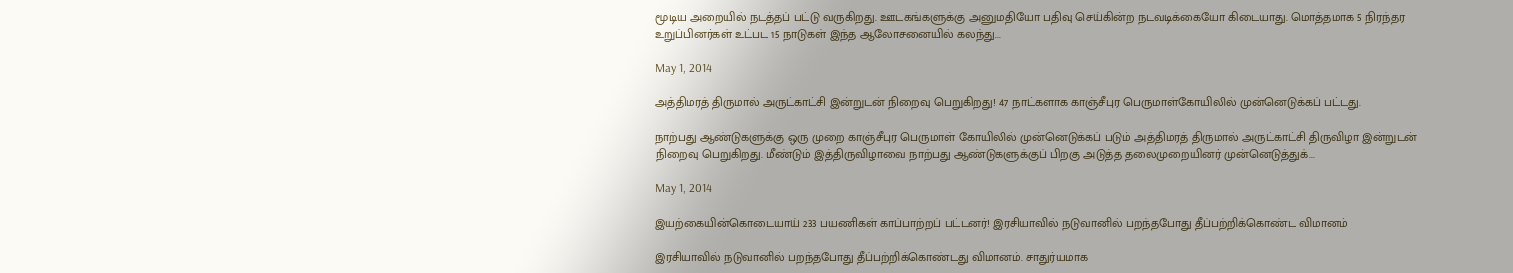மூடிய அறையில் நடத்தப் பட்டு வருகிறது. ஊடகங்களுக்கு அனுமதியோ பதிவு செய்கின்ற நடவடிக்கையோ கிடையாது. மொத்தமாக 5 நிரந்தர உறுப்பினர்கள் உட்பட 15 நாடுகள் இந்த ஆலோசனையில் கலந்து...

May 1, 2014

அத்திமரத் திருமால் அருட்காட்சி இன்றுடன் நிறைவு பெறுகிறது! 47 நாட்களாக காஞ்சீபுர பெருமாள்கோயிலில் முன்னெடுக்கப் பட்டது.

நாற்பது ஆண்டுகளுக்கு ஒரு முறை காஞ்சீபுர பெருமாள் கோயிலில் முன்னெடுக்கப் படும் அத்திமரத் திருமால் அருட்காட்சி திருவிழா இன்றுடன் நிறைவு பெறுகிறது. மீண்டும் இத்திருவிழாவை நாற்பது ஆண்டுகளுக்குப் பிறகு அடுத்த தலைமுறையினர் முன்னெடுத்துக்...

May 1, 2014

இயற்கையின்கொடையாய் 233 பயணிகள் காப்பாற்றப் பட்டனர்! இரசியாவில் நடுவானில் பறந்தபோது தீப்பற்றிக்கொண்ட விமானம்

இரசியாவில் நடுவானில் பறந்தபோது தீப்பற்றிக்கொண்டது விமானம். சாதுர்யமாக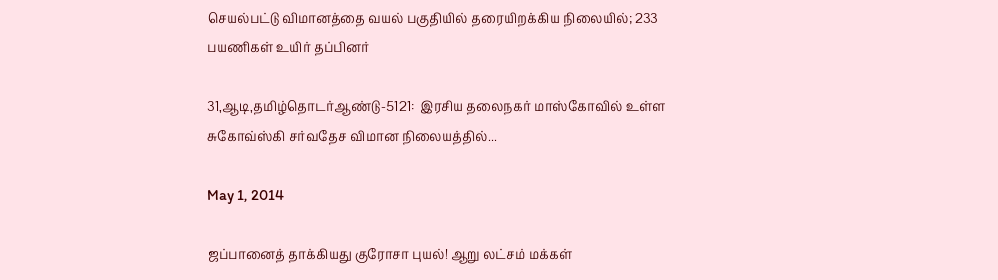செயல்பட்டு விமானத்தை வயல் பகுதியில் தரையிறக்கிய நிலையில்; 233 பயணிகள் உயிர் தப்பினர்

31,ஆடி,தமிழ்தொடர்ஆண்டு-5121:  இரசிய தலைநகர் மாஸ்கோவில் உள்ள சுகோவ்ஸ்கி சர்வதேச விமான நிலையத்தில்...

May 1, 2014

ஜப்பானைத் தாக்கியது குரோசா புயல்! ஆறு லட்சம் மக்கள்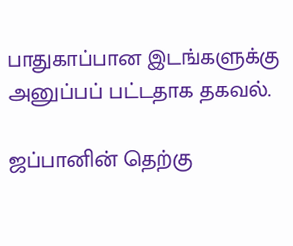பாதுகாப்பான இடங்களுக்கு அனுப்பப் பட்டதாக தகவல்.

ஜப்பானின் தெற்கு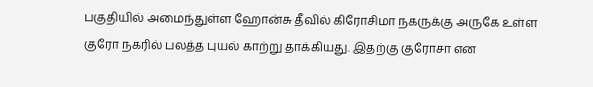பகுதியில் அமைந்துள்ள ஹோன்சு தீவில் கிரோசிமா நகருக்கு அருகே உள்ள குரோ நகரில் பலத்த புயல் காற்று தாக்கியது. இதற்கு குரோசா என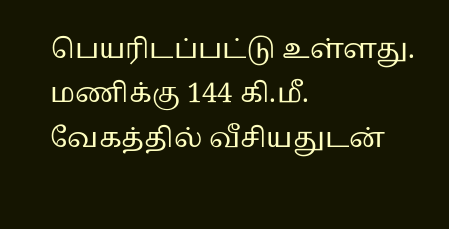பெயரிடப்பட்டு உள்ளது. மணிக்கு 144 கி.மீ. வேகத்தில் வீசியதுடன்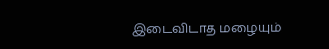இடைவிடாத மழையும்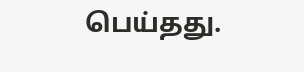பெய்தது.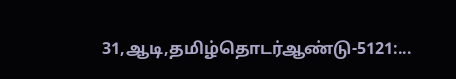31,ஆடி,தமிழ்தொடர்ஆண்டு-5121:...